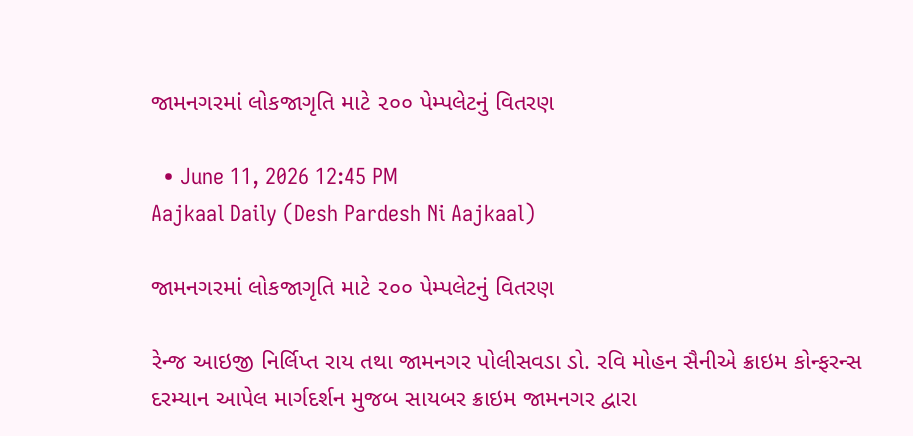જામનગરમાં લોકજાગૃતિ માટે ૨૦૦ પેમ્પલેટનું વિતરણ

  • June 11, 2026 12:45 PM
Aajkaal Daily (Desh Pardesh Ni Aajkaal)

જામનગરમાં લોકજાગૃતિ માટે ૨૦૦ પેમ્પલેટનું વિતરણ

રેન્જ આઇજી નિર્લિપ્ત રાય તથા જામનગર પોલીસવડા ડો. રવિ મોહન સૈનીએ ક્રાઇમ કોન્ફરન્સ દરમ્યાન આપેલ માર્ગદર્શન મુજબ સાયબર ક્રાઇમ જામનગર દ્વારા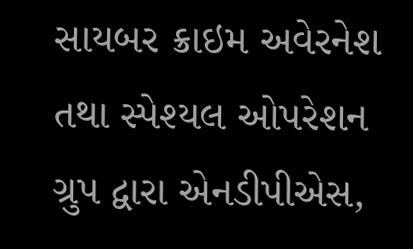સાયબર ક્રાઇમ અવેરનેશ તથા સ્પેશ્યલ ઓપરેશન ગ્રુપ દ્વારા એનડીપીએસ,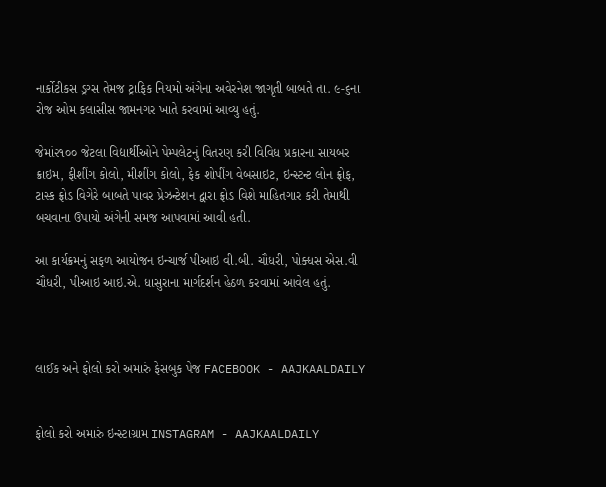નાર્કોટીકસ ડ્રગ્સ તેમજ ટ્રાફિક નિયમો અંગેના અવેરનેશ જાગૃતી બાબતે તા. ૯-૬ના રોજ ઓમ કલાસીસ જામનગર ખાતે કરવામાં આવ્યુ હતું.

જેમાં૨૧૦૦ જેટલા વિદ્યાર્થીઓને પેમ્પલેટનું વિતરણ કરી વિવિધ પ્રકારના સાયબર ક્રાઇમ, ફીશીંગ કોલો, મીશીંગ કોલો, ફેક શોપીંગ વેબસાઇટ, ઇન્સ્ટન્ટ લોન ફ્રોફ, ટાસ્ક ફ્રોડ વિગેરે બાબતે પાવર પ્રેઝન્ટેશન દ્વારા ફ્રોડ વિશે માહિતગાર કરી તેમાથી બચવાના ઉપાયો અંગેની સમજ આપવામાં આવી હતી.

આ કાર્યક્રમનું સફળ આયોજન ઇન્ચાર્જ પીઆઇ વી.બી. ચૌધરી, પોક્ધસ એસ.વી ચૌધરી, પીઆઇ આઇ.એ. ધાસુરાના માર્ગદર્શન હેઠળ કરવામાં આવેલ હતું.



લાઈક અને ફોલો કરો અમારું ફેસબુક પેજ FACEBOOK - AAJKAALDAILY


ફોલો કરો અમારું ઇન્સ્ટાગ્રામ INSTAGRAM - AAJKAALDAILY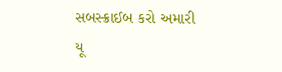સબસ્ક્રાઈબ કરો અમારી યૂ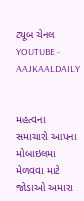ટ્યૂબ ચેનલ YOUTUBE - AAJKAALDAILY


મહત્વના સમાચારો આપના મોબાઇલમા મેળવવા માટે જોડાઓ અમારા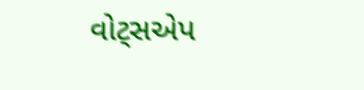વોટ્સએપ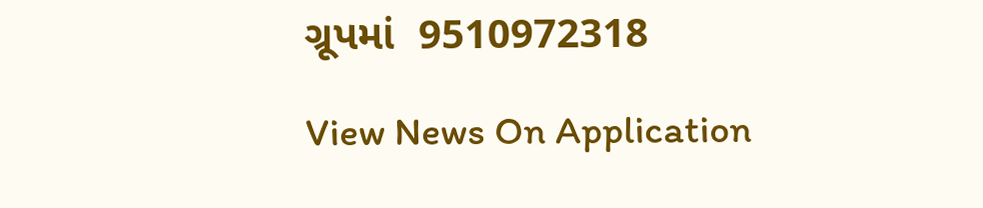ગ્રૂપમાં  9510972318

View News On Application